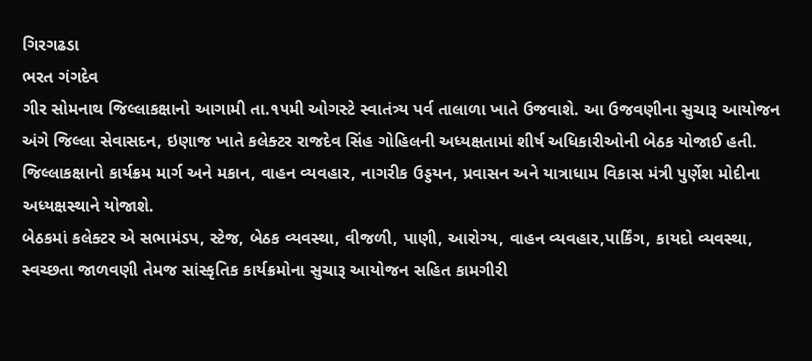ગિરગઢડા
ભરત ગંગદેવ
ગીર સોમનાથ જિલ્લાકક્ષાનો આગામી તા.૧૫મી ઓગસ્ટે સ્વાતંત્ર્ય પર્વ તાલાળા ખાતે ઉજવાશે. આ ઉજવણીના સુચારૂ આયોજન અંગે જિલ્લા સેવાસદન, ઇણાજ ખાતે કલેક્ટર રાજદેવ સિંહ ગોહિલની અધ્યક્ષતામાં શીર્ષ અધિકારીઓની બેઠક યોજાઈ હતી. જિલ્લાકક્ષાનો કાર્યક્રમ માર્ગ અને મકાન, વાહન વ્યવહાર, નાગરીક ઉડ્ડયન, પ્રવાસન અને યાત્રાધામ વિકાસ મંત્રી પુર્ણેશ મોદીના અધ્યક્ષસ્થાને યોજાશે.
બેઠકમાં કલેક્ટર એ સભામંડપ, સ્ટેજ, બેઠક વ્યવસ્થા, વીજળી, પાણી, આરોગ્ય, વાહન વ્યવહાર,પાર્કિંગ, કાયદો વ્યવસ્થા, સ્વચ્છતા જાળવણી તેમજ સાંસ્કૃતિક કાર્યક્રમોના સુચારૂ આયોજન સહિત કામગીરી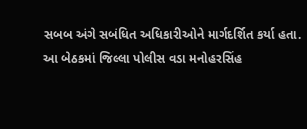સબબ અંગે સબંધિત અધિકારીઓને માર્ગદર્શિત કર્યા હતા.
આ બેઠકમાં જિલ્લા પોલીસ વડા મનોહરસિંહ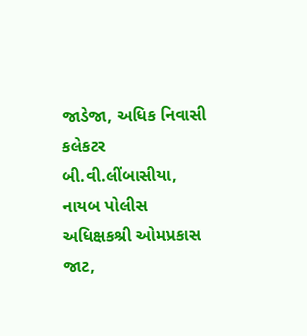જાડેજા, અધિક નિવાસી કલેકટર બી.વી.લીંબાસીયા, નાયબ પોલીસ અધિક્ષકશ્રી ઓમપ્રકાસ જાટ,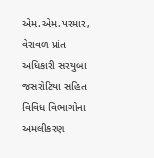એમ.એમ.પરમાર, વેરાવળ પ્રાંત અધિકારી સરયુબા જસરોટિયા સહિત વિવિધ વિભાગોના અમલીકરણ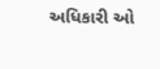અધિકારી ઓ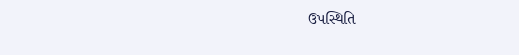ઉપસ્થિતિ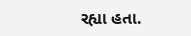રહ્યા હતા.